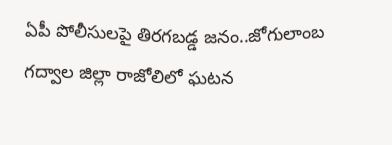ఏపీ పోలీసులపై తిరగబడ్డ జనం..జోగులాంబ గద్వాల జిల్లా రాజోలిలో ఘటన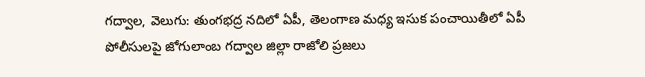గద్వాల, వెలుగు: తుంగభద్ర నదిలో ఏపీ, తెలంగాణ మధ్య ఇసుక పంచాయితీలో ఏపీ పోలీసులపై జోగులాంబ గద్వాల జిల్లా రాజోలి ప్రజలు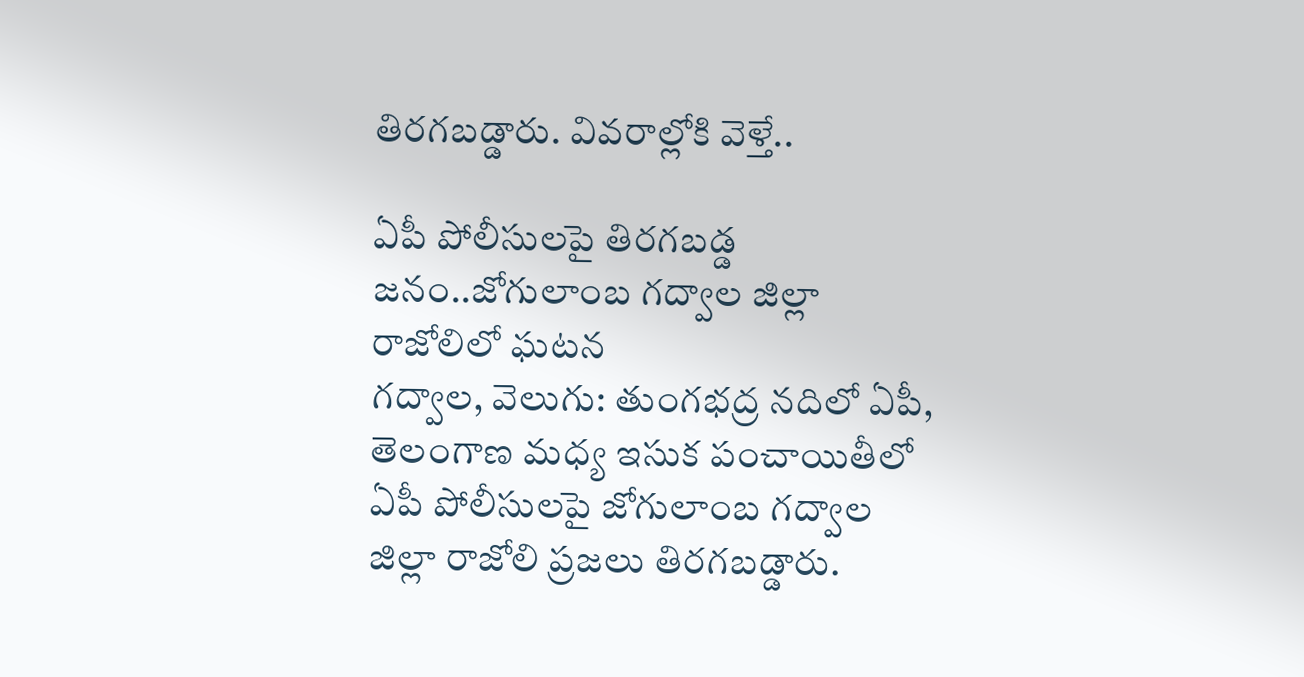తిరగబడ్డారు. వివరాల్లోకి వెళ్తే..

ఏపీ పోలీసులపై తిరగబడ్డ జనం..జోగులాంబ గద్వాల జిల్లా రాజోలిలో ఘటన
గద్వాల, వెలుగు: తుంగభద్ర నదిలో ఏపీ, తెలంగాణ మధ్య ఇసుక పంచాయితీలో ఏపీ పోలీసులపై జోగులాంబ గద్వాల జిల్లా రాజోలి ప్రజలు తిరగబడ్డారు.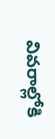వివరాల్లోకి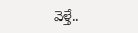వెళ్తే..